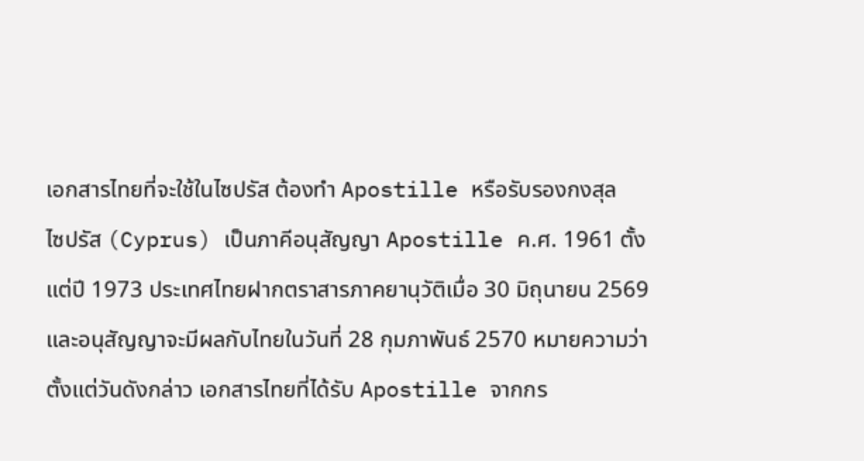เอกสารไทยที่จะใช้ในไซปรัส ต้องทำ Apostille หรือรับรองกงสุล
ไซปรัส (Cyprus) เป็นภาคีอนุสัญญา Apostille ค.ศ. 1961 ตั้งแต่ปี 1973 ประเทศไทยฝากตราสารภาคยานุวัติเมื่อ 30 มิถุนายน 2569 และอนุสัญญาจะมีผลกับไทยในวันที่ 28 กุมภาพันธ์ 2570 หมายความว่าตั้งแต่วันดังกล่าว เอกสารไทยที่ได้รับ Apostille จากกร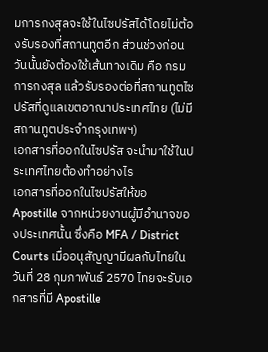มการกงสุลจะใช้ในไซปรัสได้โดยไม่ต้องรับรองที่สถานทูตอีก ส่วนช่วงก่อนวันนั้นยังต้องใช้เส้นทางเดิม คือ กรมการกงสุล แล้วรับรองต่อที่สถานทูตไซปรัสที่ดูแลเขตอาณาประเทศไทย (ไม่มีสถานทูตประจำกรุงเทพฯ)
เอกสารที่ออกในไซปรัส จะนำมาใช้ในประเทศไทยต้องทำอย่างไร
เอกสารที่ออกในไซปรัสให้ขอ Apostille จากหน่วยงานผู้มีอำนาจของประเทศนั้น ซึ่งคือ MFA / District Courts เมื่ออนุสัญญามีผลกับไทยในวันที่ 28 กุมภาพันธ์ 2570 ไทยจะรับเอกสารที่มี Apostille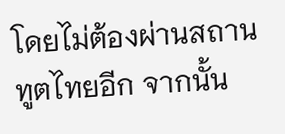โดยไม่ต้องผ่านสถานทูตไทยอีก จากนั้น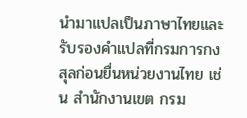นำมาแปลเป็นภาษาไทยและรับรองคำแปลที่กรมการกงสุลก่อนยื่นหน่วยงานไทย เช่น สำนักงานเขต กรม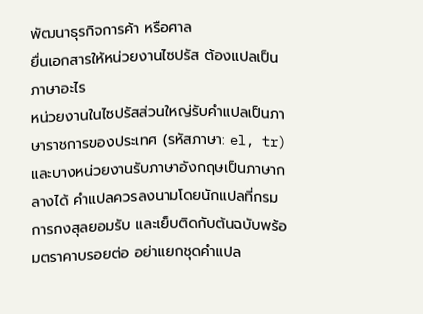พัฒนาธุรกิจการค้า หรือศาล
ยื่นเอกสารให้หน่วยงานไซปรัส ต้องแปลเป็นภาษาอะไร
หน่วยงานในไซปรัสส่วนใหญ่รับคำแปลเป็นภาษาราชการของประเทศ (รหัสภาษา: el, tr) และบางหน่วยงานรับภาษาอังกฤษเป็นภาษากลางได้ คำแปลควรลงนามโดยนักแปลที่กรมการกงสุลยอมรับ และเย็บติดกับต้นฉบับพร้อมตราคาบรอยต่อ อย่าแยกชุดคำแปล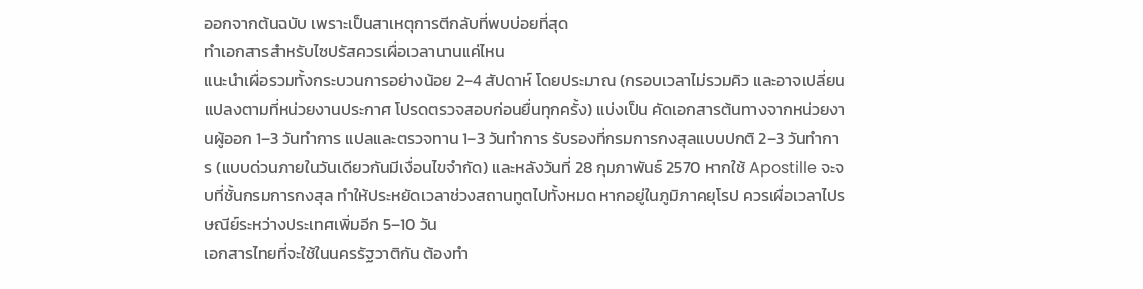ออกจากต้นฉบับ เพราะเป็นสาเหตุการตีกลับที่พบบ่อยที่สุด
ทำเอกสารสำหรับไซปรัสควรเผื่อเวลานานแค่ไหน
แนะนำเผื่อรวมทั้งกระบวนการอย่างน้อย 2–4 สัปดาห์ โดยประมาณ (กรอบเวลาไม่รวมคิว และอาจเปลี่ยนแปลงตามที่หน่วยงานประกาศ โปรดตรวจสอบก่อนยื่นทุกครั้ง) แบ่งเป็น คัดเอกสารต้นทางจากหน่วยงานผู้ออก 1–3 วันทำการ แปลและตรวจทาน 1–3 วันทำการ รับรองที่กรมการกงสุลแบบปกติ 2–3 วันทำการ (แบบด่วนภายในวันเดียวกันมีเงื่อนไขจำกัด) และหลังวันที่ 28 กุมภาพันธ์ 2570 หากใช้ Apostille จะจบที่ชั้นกรมการกงสุล ทำให้ประหยัดเวลาช่วงสถานทูตไปทั้งหมด หากอยู่ในภูมิภาคยุโรป ควรเผื่อเวลาไปรษณีย์ระหว่างประเทศเพิ่มอีก 5–10 วัน
เอกสารไทยที่จะใช้ในนครรัฐวาติกัน ต้องทำ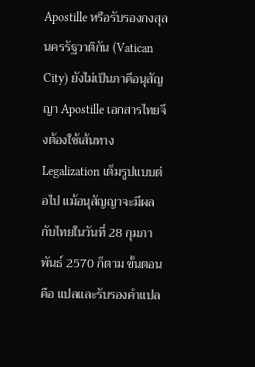Apostille หรือรับรองกงสุล
นครรัฐวาติกัน (Vatican City) ยังไม่เป็นภาคีอนุสัญญา Apostille เอกสารไทยจึงต้องใช้เส้นทาง Legalization เต็มรูปแบบต่อไป แม้อนุสัญญาจะมีผลกับไทยในวันที่ 28 กุมภาพันธ์ 2570 ก็ตาม ขั้นตอนคือ แปลและรับรองคำแปล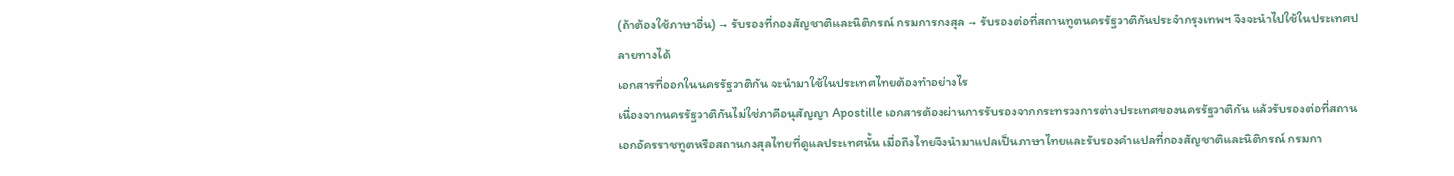(ถ้าต้องใช้ภาษาอื่น) → รับรองที่กองสัญชาติและนิติกรณ์ กรมการกงสุล → รับรองต่อที่สถานทูตนครรัฐวาติกันประจำกรุงเทพฯ จึงจะนำไปใช้ในประเทศปลายทางได้
เอกสารที่ออกในนครรัฐวาติกัน จะนำมาใช้ในประเทศไทยต้องทำอย่างไร
เนื่องจากนครรัฐวาติกันไม่ใช่ภาคีอนุสัญญา Apostille เอกสารต้องผ่านการรับรองจากกระทรวงการต่างประเทศของนครรัฐวาติกัน แล้วรับรองต่อที่สถานเอกอัครราชทูตหรือสถานกงสุลไทยที่ดูแลประเทศนั้น เมื่อถึงไทยจึงนำมาแปลเป็นภาษาไทยและรับรองคำแปลที่กองสัญชาติและนิติกรณ์ กรมกา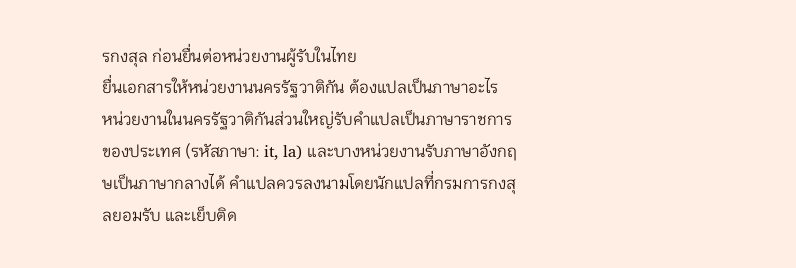รกงสุล ก่อนยื่นต่อหน่วยงานผู้รับในไทย
ยื่นเอกสารให้หน่วยงานนครรัฐวาติกัน ต้องแปลเป็นภาษาอะไร
หน่วยงานในนครรัฐวาติกันส่วนใหญ่รับคำแปลเป็นภาษาราชการของประเทศ (รหัสภาษา: it, la) และบางหน่วยงานรับภาษาอังกฤษเป็นภาษากลางได้ คำแปลควรลงนามโดยนักแปลที่กรมการกงสุลยอมรับ และเย็บติด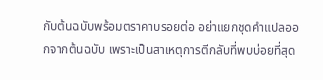กับต้นฉบับพร้อมตราคาบรอยต่อ อย่าแยกชุดคำแปลออกจากต้นฉบับ เพราะเป็นสาเหตุการตีกลับที่พบบ่อยที่สุด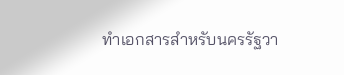ทำเอกสารสำหรับนครรัฐวา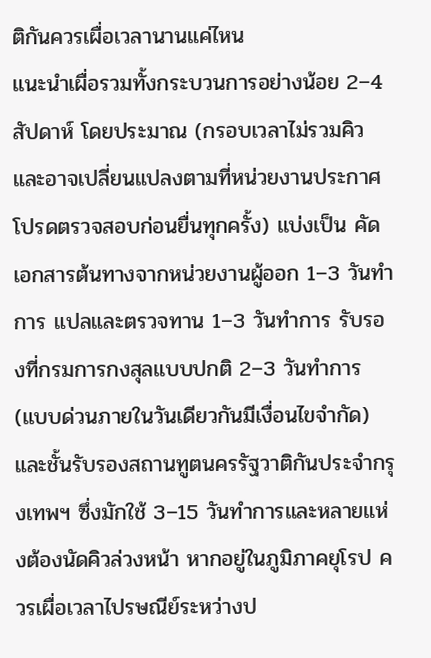ติกันควรเผื่อเวลานานแค่ไหน
แนะนำเผื่อรวมทั้งกระบวนการอย่างน้อย 2–4 สัปดาห์ โดยประมาณ (กรอบเวลาไม่รวมคิว และอาจเปลี่ยนแปลงตามที่หน่วยงานประกาศ โปรดตรวจสอบก่อนยื่นทุกครั้ง) แบ่งเป็น คัดเอกสารต้นทางจากหน่วยงานผู้ออก 1–3 วันทำการ แปลและตรวจทาน 1–3 วันทำการ รับรองที่กรมการกงสุลแบบปกติ 2–3 วันทำการ (แบบด่วนภายในวันเดียวกันมีเงื่อนไขจำกัด) และชั้นรับรองสถานทูตนครรัฐวาติกันประจำกรุงเทพฯ ซึ่งมักใช้ 3–15 วันทำการและหลายแห่งต้องนัดคิวล่วงหน้า หากอยู่ในภูมิภาคยุโรป ควรเผื่อเวลาไปรษณีย์ระหว่างป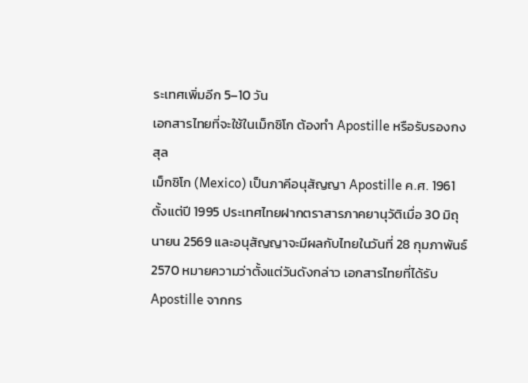ระเทศเพิ่มอีก 5–10 วัน
เอกสารไทยที่จะใช้ในเม็กซิโก ต้องทำ Apostille หรือรับรองกงสุล
เม็กซิโก (Mexico) เป็นภาคีอนุสัญญา Apostille ค.ศ. 1961 ตั้งแต่ปี 1995 ประเทศไทยฝากตราสารภาคยานุวัติเมื่อ 30 มิถุนายน 2569 และอนุสัญญาจะมีผลกับไทยในวันที่ 28 กุมภาพันธ์ 2570 หมายความว่าตั้งแต่วันดังกล่าว เอกสารไทยที่ได้รับ Apostille จากกร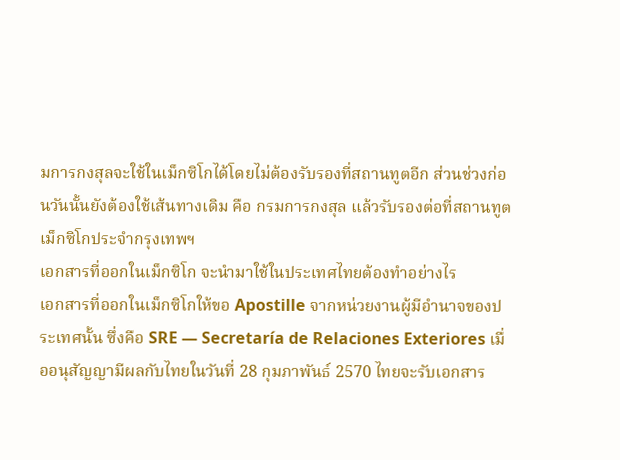มการกงสุลจะใช้ในเม็กซิโกได้โดยไม่ต้องรับรองที่สถานทูตอีก ส่วนช่วงก่อนวันนั้นยังต้องใช้เส้นทางเดิม คือ กรมการกงสุล แล้วรับรองต่อที่สถานทูตเม็กซิโกประจำกรุงเทพฯ
เอกสารที่ออกในเม็กซิโก จะนำมาใช้ในประเทศไทยต้องทำอย่างไร
เอกสารที่ออกในเม็กซิโกให้ขอ Apostille จากหน่วยงานผู้มีอำนาจของประเทศนั้น ซึ่งคือ SRE — Secretaría de Relaciones Exteriores เมื่ออนุสัญญามีผลกับไทยในวันที่ 28 กุมภาพันธ์ 2570 ไทยจะรับเอกสาร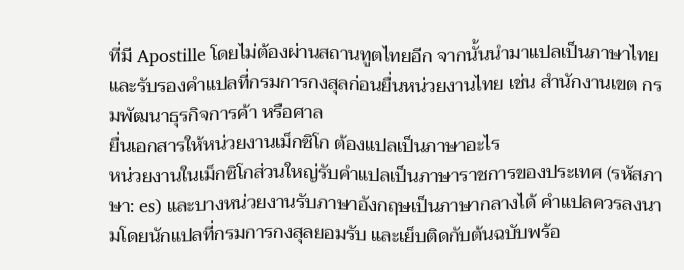ที่มี Apostille โดยไม่ต้องผ่านสถานทูตไทยอีก จากนั้นนำมาแปลเป็นภาษาไทยและรับรองคำแปลที่กรมการกงสุลก่อนยื่นหน่วยงานไทย เช่น สำนักงานเขต กรมพัฒนาธุรกิจการค้า หรือศาล
ยื่นเอกสารให้หน่วยงานเม็กซิโก ต้องแปลเป็นภาษาอะไร
หน่วยงานในเม็กซิโกส่วนใหญ่รับคำแปลเป็นภาษาราชการของประเทศ (รหัสภาษา: es) และบางหน่วยงานรับภาษาอังกฤษเป็นภาษากลางได้ คำแปลควรลงนามโดยนักแปลที่กรมการกงสุลยอมรับ และเย็บติดกับต้นฉบับพร้อ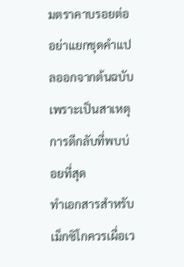มตราคาบรอยต่อ อย่าแยกชุดคำแปลออกจากต้นฉบับ เพราะเป็นสาเหตุการตีกลับที่พบบ่อยที่สุด
ทำเอกสารสำหรับเม็กซิโกควรเผื่อเว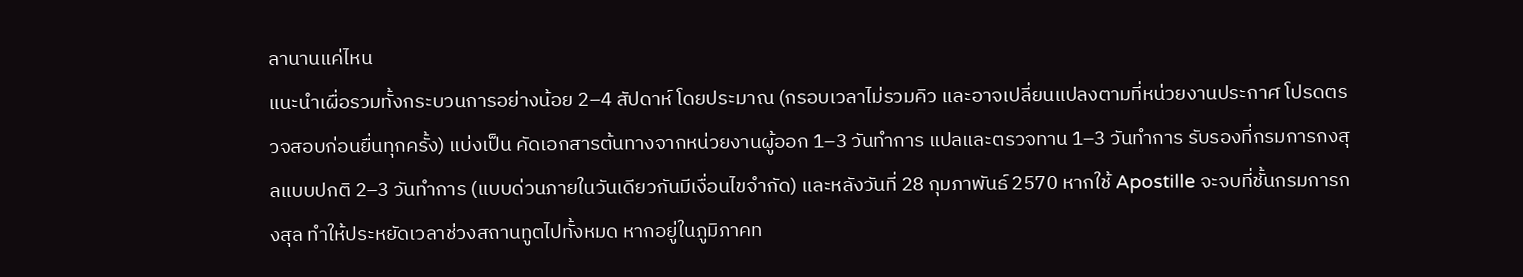ลานานแค่ไหน
แนะนำเผื่อรวมทั้งกระบวนการอย่างน้อย 2–4 สัปดาห์ โดยประมาณ (กรอบเวลาไม่รวมคิว และอาจเปลี่ยนแปลงตามที่หน่วยงานประกาศ โปรดตรวจสอบก่อนยื่นทุกครั้ง) แบ่งเป็น คัดเอกสารต้นทางจากหน่วยงานผู้ออก 1–3 วันทำการ แปลและตรวจทาน 1–3 วันทำการ รับรองที่กรมการกงสุลแบบปกติ 2–3 วันทำการ (แบบด่วนภายในวันเดียวกันมีเงื่อนไขจำกัด) และหลังวันที่ 28 กุมภาพันธ์ 2570 หากใช้ Apostille จะจบที่ชั้นกรมการกงสุล ทำให้ประหยัดเวลาช่วงสถานทูตไปทั้งหมด หากอยู่ในภูมิภาคท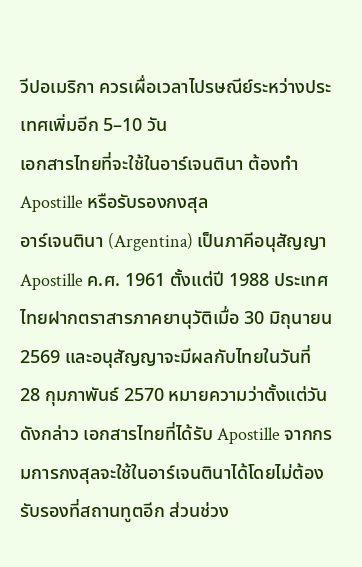วีปอเมริกา ควรเผื่อเวลาไปรษณีย์ระหว่างประเทศเพิ่มอีก 5–10 วัน
เอกสารไทยที่จะใช้ในอาร์เจนตินา ต้องทำ Apostille หรือรับรองกงสุล
อาร์เจนตินา (Argentina) เป็นภาคีอนุสัญญา Apostille ค.ศ. 1961 ตั้งแต่ปี 1988 ประเทศไทยฝากตราสารภาคยานุวัติเมื่อ 30 มิถุนายน 2569 และอนุสัญญาจะมีผลกับไทยในวันที่ 28 กุมภาพันธ์ 2570 หมายความว่าตั้งแต่วันดังกล่าว เอกสารไทยที่ได้รับ Apostille จากกรมการกงสุลจะใช้ในอาร์เจนตินาได้โดยไม่ต้องรับรองที่สถานทูตอีก ส่วนช่วง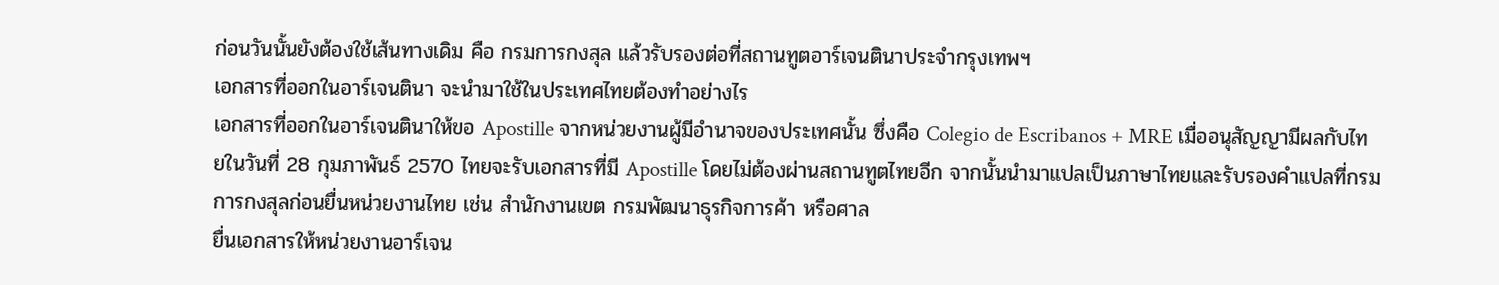ก่อนวันนั้นยังต้องใช้เส้นทางเดิม คือ กรมการกงสุล แล้วรับรองต่อที่สถานทูตอาร์เจนตินาประจำกรุงเทพฯ
เอกสารที่ออกในอาร์เจนตินา จะนำมาใช้ในประเทศไทยต้องทำอย่างไร
เอกสารที่ออกในอาร์เจนตินาให้ขอ Apostille จากหน่วยงานผู้มีอำนาจของประเทศนั้น ซึ่งคือ Colegio de Escribanos + MRE เมื่ออนุสัญญามีผลกับไทยในวันที่ 28 กุมภาพันธ์ 2570 ไทยจะรับเอกสารที่มี Apostille โดยไม่ต้องผ่านสถานทูตไทยอีก จากนั้นนำมาแปลเป็นภาษาไทยและรับรองคำแปลที่กรมการกงสุลก่อนยื่นหน่วยงานไทย เช่น สำนักงานเขต กรมพัฒนาธุรกิจการค้า หรือศาล
ยื่นเอกสารให้หน่วยงานอาร์เจน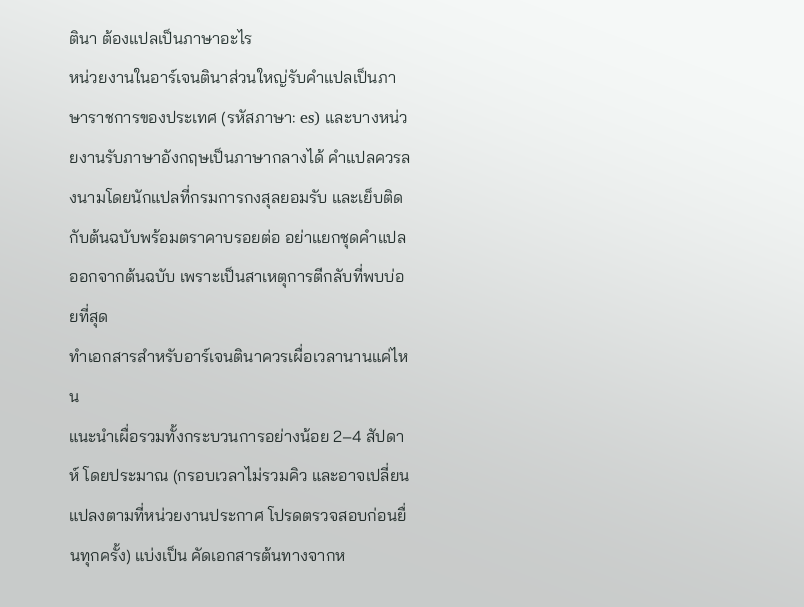ตินา ต้องแปลเป็นภาษาอะไร
หน่วยงานในอาร์เจนตินาส่วนใหญ่รับคำแปลเป็นภาษาราชการของประเทศ (รหัสภาษา: es) และบางหน่วยงานรับภาษาอังกฤษเป็นภาษากลางได้ คำแปลควรลงนามโดยนักแปลที่กรมการกงสุลยอมรับ และเย็บติดกับต้นฉบับพร้อมตราคาบรอยต่อ อย่าแยกชุดคำแปลออกจากต้นฉบับ เพราะเป็นสาเหตุการตีกลับที่พบบ่อยที่สุด
ทำเอกสารสำหรับอาร์เจนตินาควรเผื่อเวลานานแค่ไหน
แนะนำเผื่อรวมทั้งกระบวนการอย่างน้อย 2–4 สัปดาห์ โดยประมาณ (กรอบเวลาไม่รวมคิว และอาจเปลี่ยนแปลงตามที่หน่วยงานประกาศ โปรดตรวจสอบก่อนยื่นทุกครั้ง) แบ่งเป็น คัดเอกสารต้นทางจากห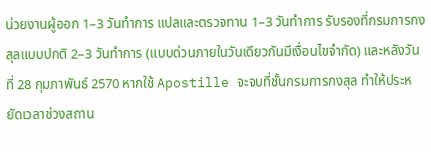น่วยงานผู้ออก 1–3 วันทำการ แปลและตรวจทาน 1–3 วันทำการ รับรองที่กรมการกงสุลแบบปกติ 2–3 วันทำการ (แบบด่วนภายในวันเดียวกันมีเงื่อนไขจำกัด) และหลังวันที่ 28 กุมภาพันธ์ 2570 หากใช้ Apostille จะจบที่ชั้นกรมการกงสุล ทำให้ประหยัดเวลาช่วงสถาน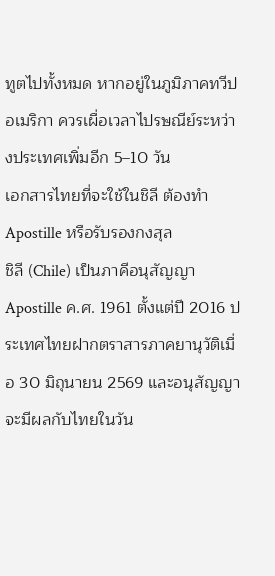ทูตไปทั้งหมด หากอยู่ในภูมิภาคทวีปอเมริกา ควรเผื่อเวลาไปรษณีย์ระหว่างประเทศเพิ่มอีก 5–10 วัน
เอกสารไทยที่จะใช้ในชิลี ต้องทำ Apostille หรือรับรองกงสุล
ชิลี (Chile) เป็นภาคีอนุสัญญา Apostille ค.ศ. 1961 ตั้งแต่ปี 2016 ประเทศไทยฝากตราสารภาคยานุวัติเมื่อ 30 มิถุนายน 2569 และอนุสัญญาจะมีผลกับไทยในวัน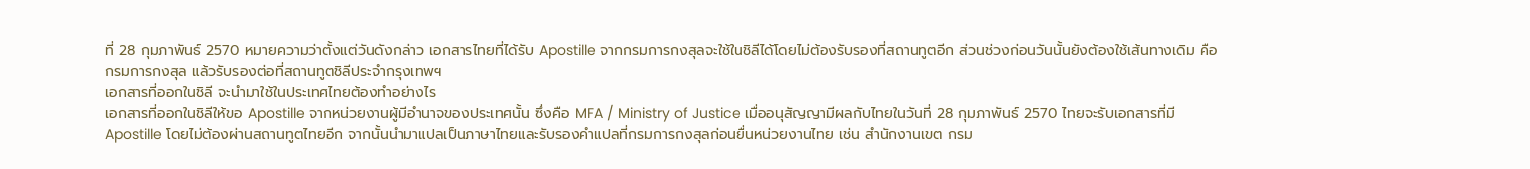ที่ 28 กุมภาพันธ์ 2570 หมายความว่าตั้งแต่วันดังกล่าว เอกสารไทยที่ได้รับ Apostille จากกรมการกงสุลจะใช้ในชิลีได้โดยไม่ต้องรับรองที่สถานทูตอีก ส่วนช่วงก่อนวันนั้นยังต้องใช้เส้นทางเดิม คือ กรมการกงสุล แล้วรับรองต่อที่สถานทูตชิลีประจำกรุงเทพฯ
เอกสารที่ออกในชิลี จะนำมาใช้ในประเทศไทยต้องทำอย่างไร
เอกสารที่ออกในชิลีให้ขอ Apostille จากหน่วยงานผู้มีอำนาจของประเทศนั้น ซึ่งคือ MFA / Ministry of Justice เมื่ออนุสัญญามีผลกับไทยในวันที่ 28 กุมภาพันธ์ 2570 ไทยจะรับเอกสารที่มี Apostille โดยไม่ต้องผ่านสถานทูตไทยอีก จากนั้นนำมาแปลเป็นภาษาไทยและรับรองคำแปลที่กรมการกงสุลก่อนยื่นหน่วยงานไทย เช่น สำนักงานเขต กรม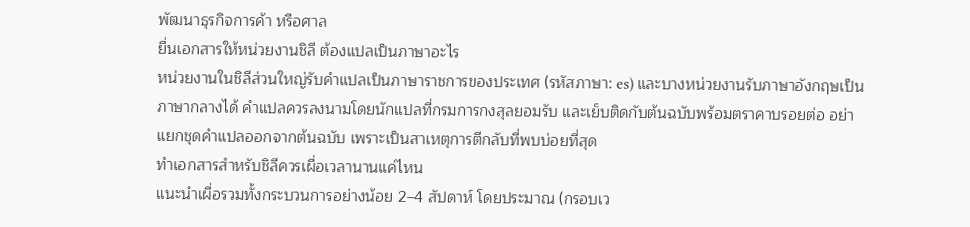พัฒนาธุรกิจการค้า หรือศาล
ยื่นเอกสารให้หน่วยงานชิลี ต้องแปลเป็นภาษาอะไร
หน่วยงานในชิลีส่วนใหญ่รับคำแปลเป็นภาษาราชการของประเทศ (รหัสภาษา: es) และบางหน่วยงานรับภาษาอังกฤษเป็นภาษากลางได้ คำแปลควรลงนามโดยนักแปลที่กรมการกงสุลยอมรับ และเย็บติดกับต้นฉบับพร้อมตราคาบรอยต่อ อย่าแยกชุดคำแปลออกจากต้นฉบับ เพราะเป็นสาเหตุการตีกลับที่พบบ่อยที่สุด
ทำเอกสารสำหรับชิลีควรเผื่อเวลานานแค่ไหน
แนะนำเผื่อรวมทั้งกระบวนการอย่างน้อย 2–4 สัปดาห์ โดยประมาณ (กรอบเว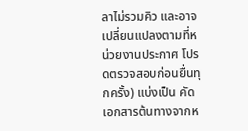ลาไม่รวมคิว และอาจเปลี่ยนแปลงตามที่หน่วยงานประกาศ โปรดตรวจสอบก่อนยื่นทุกครั้ง) แบ่งเป็น คัดเอกสารต้นทางจากห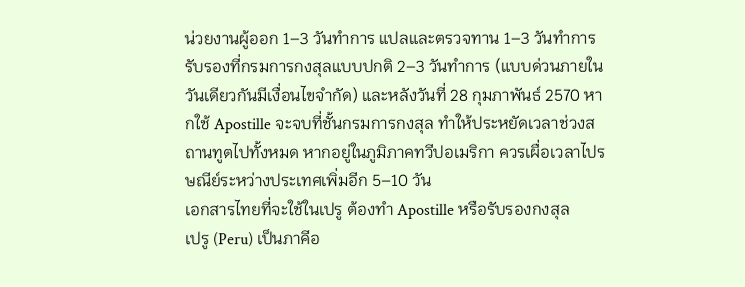น่วยงานผู้ออก 1–3 วันทำการ แปลและตรวจทาน 1–3 วันทำการ รับรองที่กรมการกงสุลแบบปกติ 2–3 วันทำการ (แบบด่วนภายในวันเดียวกันมีเงื่อนไขจำกัด) และหลังวันที่ 28 กุมภาพันธ์ 2570 หากใช้ Apostille จะจบที่ชั้นกรมการกงสุล ทำให้ประหยัดเวลาช่วงสถานทูตไปทั้งหมด หากอยู่ในภูมิภาคทวีปอเมริกา ควรเผื่อเวลาไปรษณีย์ระหว่างประเทศเพิ่มอีก 5–10 วัน
เอกสารไทยที่จะใช้ในเปรู ต้องทำ Apostille หรือรับรองกงสุล
เปรู (Peru) เป็นภาคีอ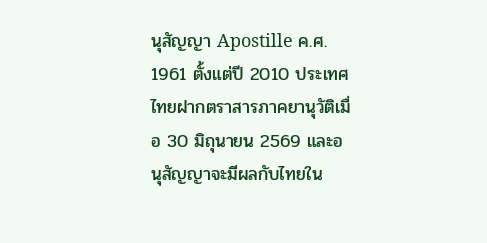นุสัญญา Apostille ค.ศ. 1961 ตั้งแต่ปี 2010 ประเทศไทยฝากตราสารภาคยานุวัติเมื่อ 30 มิถุนายน 2569 และอนุสัญญาจะมีผลกับไทยใน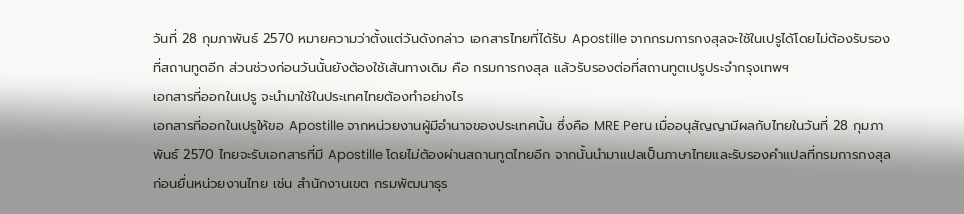วันที่ 28 กุมภาพันธ์ 2570 หมายความว่าตั้งแต่วันดังกล่าว เอกสารไทยที่ได้รับ Apostille จากกรมการกงสุลจะใช้ในเปรูได้โดยไม่ต้องรับรองที่สถานทูตอีก ส่วนช่วงก่อนวันนั้นยังต้องใช้เส้นทางเดิม คือ กรมการกงสุล แล้วรับรองต่อที่สถานทูตเปรูประจำกรุงเทพฯ
เอกสารที่ออกในเปรู จะนำมาใช้ในประเทศไทยต้องทำอย่างไร
เอกสารที่ออกในเปรูให้ขอ Apostille จากหน่วยงานผู้มีอำนาจของประเทศนั้น ซึ่งคือ MRE Peru เมื่ออนุสัญญามีผลกับไทยในวันที่ 28 กุมภาพันธ์ 2570 ไทยจะรับเอกสารที่มี Apostille โดยไม่ต้องผ่านสถานทูตไทยอีก จากนั้นนำมาแปลเป็นภาษาไทยและรับรองคำแปลที่กรมการกงสุลก่อนยื่นหน่วยงานไทย เช่น สำนักงานเขต กรมพัฒนาธุร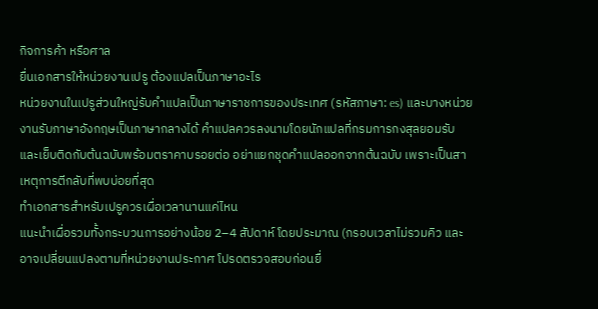กิจการค้า หรือศาล
ยื่นเอกสารให้หน่วยงานเปรู ต้องแปลเป็นภาษาอะไร
หน่วยงานในเปรูส่วนใหญ่รับคำแปลเป็นภาษาราชการของประเทศ (รหัสภาษา: es) และบางหน่วยงานรับภาษาอังกฤษเป็นภาษากลางได้ คำแปลควรลงนามโดยนักแปลที่กรมการกงสุลยอมรับ และเย็บติดกับต้นฉบับพร้อมตราคาบรอยต่อ อย่าแยกชุดคำแปลออกจากต้นฉบับ เพราะเป็นสาเหตุการตีกลับที่พบบ่อยที่สุด
ทำเอกสารสำหรับเปรูควรเผื่อเวลานานแค่ไหน
แนะนำเผื่อรวมทั้งกระบวนการอย่างน้อย 2–4 สัปดาห์ โดยประมาณ (กรอบเวลาไม่รวมคิว และอาจเปลี่ยนแปลงตามที่หน่วยงานประกาศ โปรดตรวจสอบก่อนยื่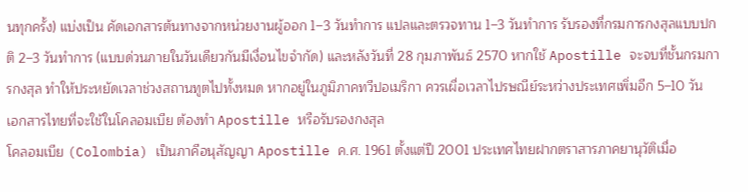นทุกครั้ง) แบ่งเป็น คัดเอกสารต้นทางจากหน่วยงานผู้ออก 1–3 วันทำการ แปลและตรวจทาน 1–3 วันทำการ รับรองที่กรมการกงสุลแบบปกติ 2–3 วันทำการ (แบบด่วนภายในวันเดียวกันมีเงื่อนไขจำกัด) และหลังวันที่ 28 กุมภาพันธ์ 2570 หากใช้ Apostille จะจบที่ชั้นกรมการกงสุล ทำให้ประหยัดเวลาช่วงสถานทูตไปทั้งหมด หากอยู่ในภูมิภาคทวีปอเมริกา ควรเผื่อเวลาไปรษณีย์ระหว่างประเทศเพิ่มอีก 5–10 วัน
เอกสารไทยที่จะใช้ในโคลอมเบีย ต้องทำ Apostille หรือรับรองกงสุล
โคลอมเบีย (Colombia) เป็นภาคีอนุสัญญา Apostille ค.ศ. 1961 ตั้งแต่ปี 2001 ประเทศไทยฝากตราสารภาคยานุวัติเมื่อ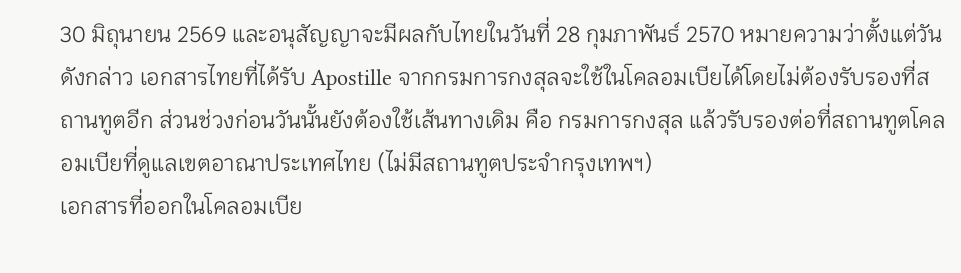30 มิถุนายน 2569 และอนุสัญญาจะมีผลกับไทยในวันที่ 28 กุมภาพันธ์ 2570 หมายความว่าตั้งแต่วันดังกล่าว เอกสารไทยที่ได้รับ Apostille จากกรมการกงสุลจะใช้ในโคลอมเบียได้โดยไม่ต้องรับรองที่สถานทูตอีก ส่วนช่วงก่อนวันนั้นยังต้องใช้เส้นทางเดิม คือ กรมการกงสุล แล้วรับรองต่อที่สถานทูตโคลอมเบียที่ดูแลเขตอาณาประเทศไทย (ไม่มีสถานทูตประจำกรุงเทพฯ)
เอกสารที่ออกในโคลอมเบีย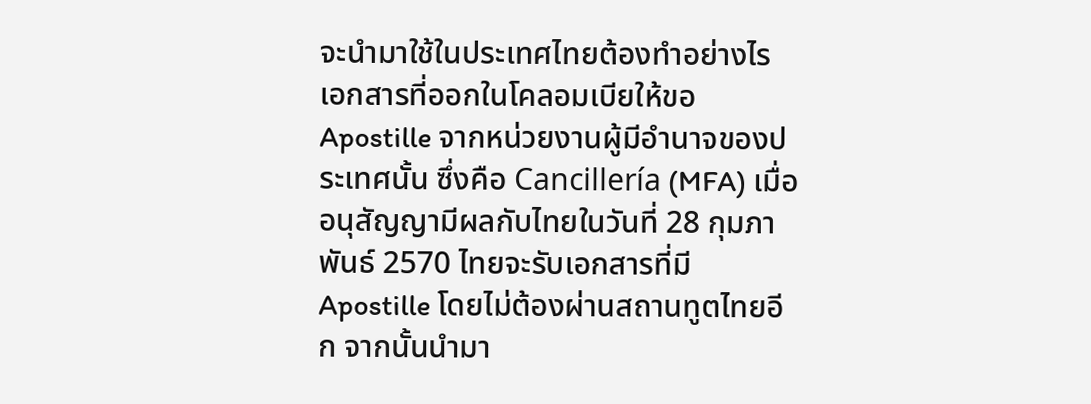จะนำมาใช้ในประเทศไทยต้องทำอย่างไร
เอกสารที่ออกในโคลอมเบียให้ขอ Apostille จากหน่วยงานผู้มีอำนาจของประเทศนั้น ซึ่งคือ Cancillería (MFA) เมื่ออนุสัญญามีผลกับไทยในวันที่ 28 กุมภาพันธ์ 2570 ไทยจะรับเอกสารที่มี Apostille โดยไม่ต้องผ่านสถานทูตไทยอีก จากนั้นนำมา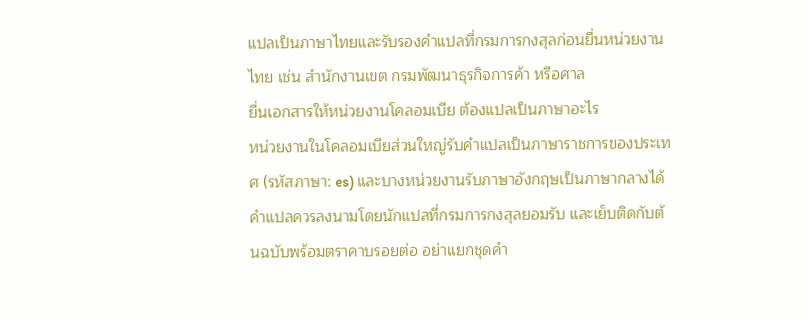แปลเป็นภาษาไทยและรับรองคำแปลที่กรมการกงสุลก่อนยื่นหน่วยงานไทย เช่น สำนักงานเขต กรมพัฒนาธุรกิจการค้า หรือศาล
ยื่นเอกสารให้หน่วยงานโคลอมเบีย ต้องแปลเป็นภาษาอะไร
หน่วยงานในโคลอมเบียส่วนใหญ่รับคำแปลเป็นภาษาราชการของประเทศ (รหัสภาษา: es) และบางหน่วยงานรับภาษาอังกฤษเป็นภาษากลางได้ คำแปลควรลงนามโดยนักแปลที่กรมการกงสุลยอมรับ และเย็บติดกับต้นฉบับพร้อมตราคาบรอยต่อ อย่าแยกชุดคำ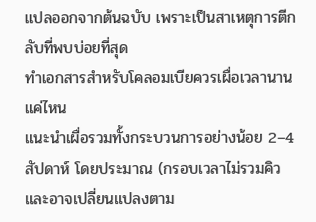แปลออกจากต้นฉบับ เพราะเป็นสาเหตุการตีกลับที่พบบ่อยที่สุด
ทำเอกสารสำหรับโคลอมเบียควรเผื่อเวลานานแค่ไหน
แนะนำเผื่อรวมทั้งกระบวนการอย่างน้อย 2–4 สัปดาห์ โดยประมาณ (กรอบเวลาไม่รวมคิว และอาจเปลี่ยนแปลงตาม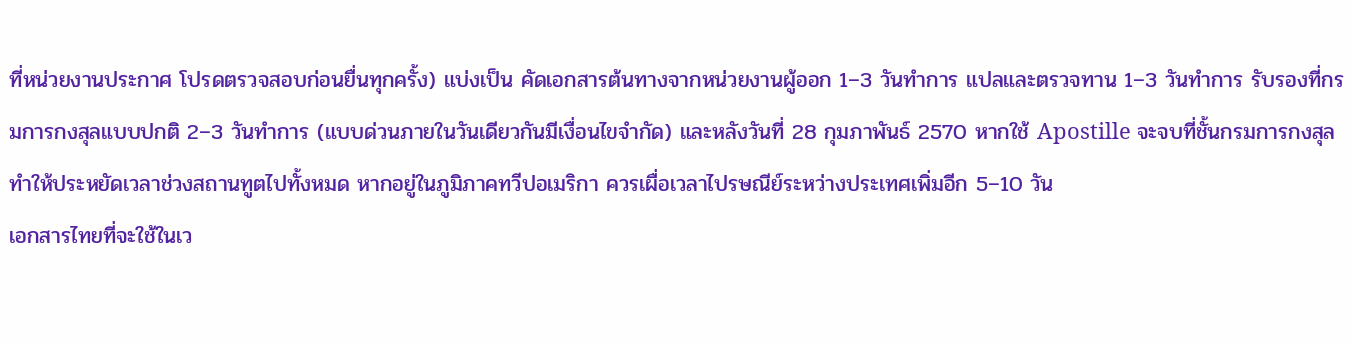ที่หน่วยงานประกาศ โปรดตรวจสอบก่อนยื่นทุกครั้ง) แบ่งเป็น คัดเอกสารต้นทางจากหน่วยงานผู้ออก 1–3 วันทำการ แปลและตรวจทาน 1–3 วันทำการ รับรองที่กรมการกงสุลแบบปกติ 2–3 วันทำการ (แบบด่วนภายในวันเดียวกันมีเงื่อนไขจำกัด) และหลังวันที่ 28 กุมภาพันธ์ 2570 หากใช้ Apostille จะจบที่ชั้นกรมการกงสุล ทำให้ประหยัดเวลาช่วงสถานทูตไปทั้งหมด หากอยู่ในภูมิภาคทวีปอเมริกา ควรเผื่อเวลาไปรษณีย์ระหว่างประเทศเพิ่มอีก 5–10 วัน
เอกสารไทยที่จะใช้ในเว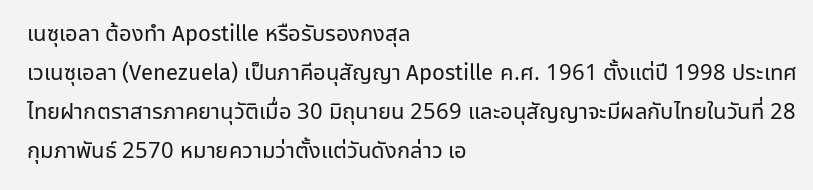เนซุเอลา ต้องทำ Apostille หรือรับรองกงสุล
เวเนซุเอลา (Venezuela) เป็นภาคีอนุสัญญา Apostille ค.ศ. 1961 ตั้งแต่ปี 1998 ประเทศไทยฝากตราสารภาคยานุวัติเมื่อ 30 มิถุนายน 2569 และอนุสัญญาจะมีผลกับไทยในวันที่ 28 กุมภาพันธ์ 2570 หมายความว่าตั้งแต่วันดังกล่าว เอ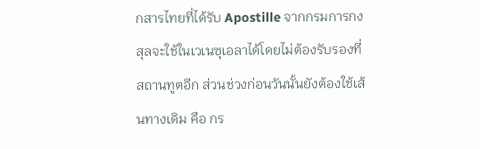กสารไทยที่ได้รับ Apostille จากกรมการกงสุลจะใช้ในเวเนซุเอลาได้โดยไม่ต้องรับรองที่สถานทูตอีก ส่วนช่วงก่อนวันนั้นยังต้องใช้เส้นทางเดิม คือ กร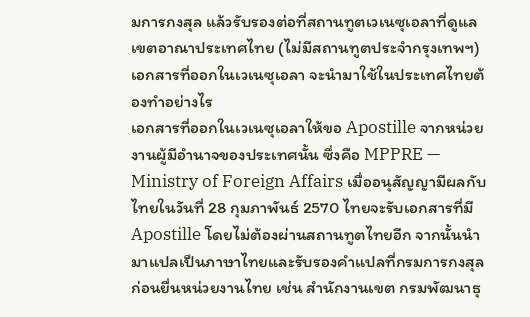มการกงสุล แล้วรับรองต่อที่สถานทูตเวเนซุเอลาที่ดูแลเขตอาณาประเทศไทย (ไม่มีสถานทูตประจำกรุงเทพฯ)
เอกสารที่ออกในเวเนซุเอลา จะนำมาใช้ในประเทศไทยต้องทำอย่างไร
เอกสารที่ออกในเวเนซุเอลาให้ขอ Apostille จากหน่วยงานผู้มีอำนาจของประเทศนั้น ซึ่งคือ MPPRE — Ministry of Foreign Affairs เมื่ออนุสัญญามีผลกับไทยในวันที่ 28 กุมภาพันธ์ 2570 ไทยจะรับเอกสารที่มี Apostille โดยไม่ต้องผ่านสถานทูตไทยอีก จากนั้นนำมาแปลเป็นภาษาไทยและรับรองคำแปลที่กรมการกงสุลก่อนยื่นหน่วยงานไทย เช่น สำนักงานเขต กรมพัฒนาธุ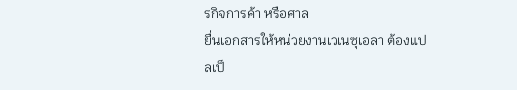รกิจการค้า หรือศาล
ยื่นเอกสารให้หน่วยงานเวเนซุเอลา ต้องแปลเป็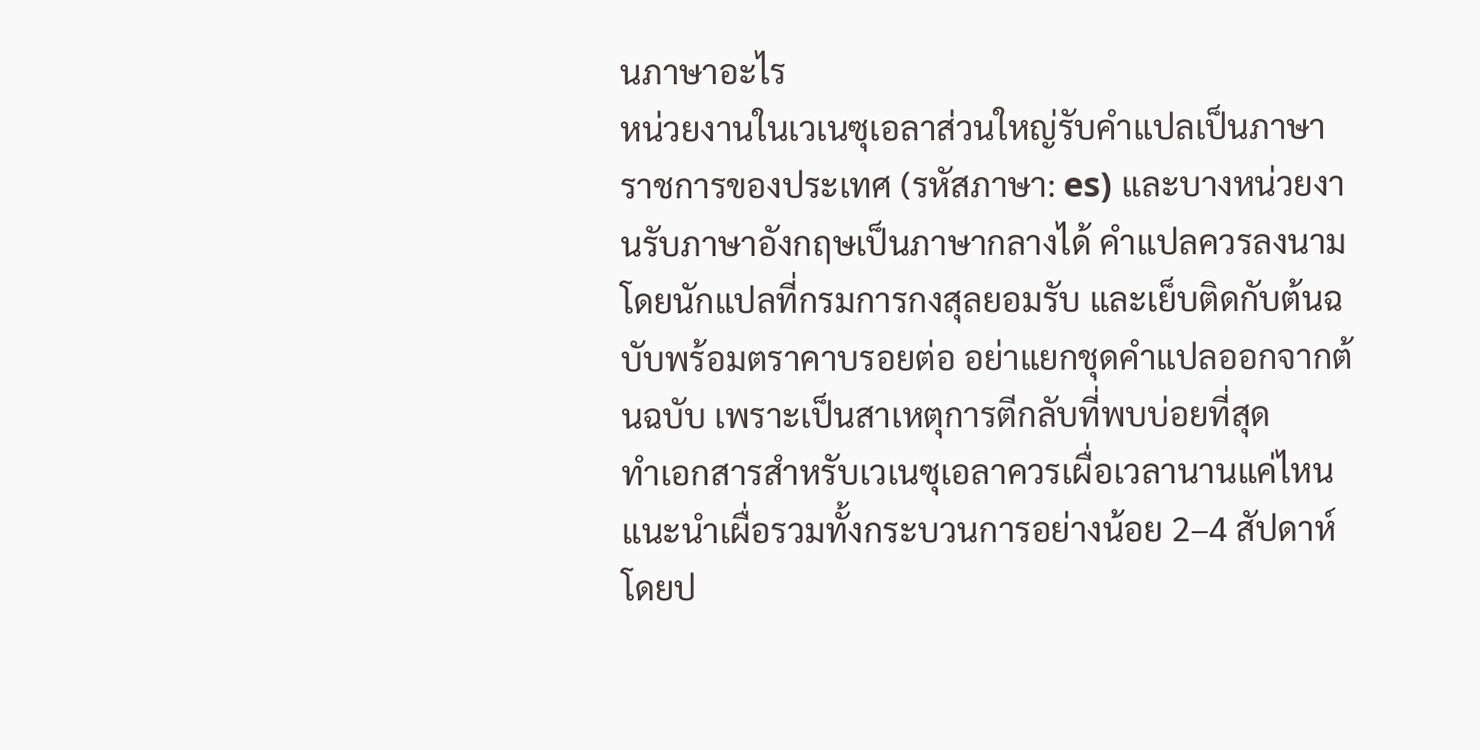นภาษาอะไร
หน่วยงานในเวเนซุเอลาส่วนใหญ่รับคำแปลเป็นภาษาราชการของประเทศ (รหัสภาษา: es) และบางหน่วยงานรับภาษาอังกฤษเป็นภาษากลางได้ คำแปลควรลงนามโดยนักแปลที่กรมการกงสุลยอมรับ และเย็บติดกับต้นฉบับพร้อมตราคาบรอยต่อ อย่าแยกชุดคำแปลออกจากต้นฉบับ เพราะเป็นสาเหตุการตีกลับที่พบบ่อยที่สุด
ทำเอกสารสำหรับเวเนซุเอลาควรเผื่อเวลานานแค่ไหน
แนะนำเผื่อรวมทั้งกระบวนการอย่างน้อย 2–4 สัปดาห์ โดยป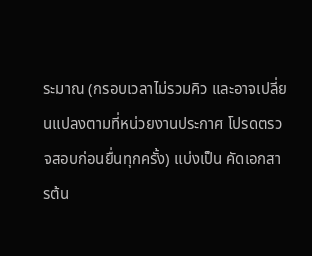ระมาณ (กรอบเวลาไม่รวมคิว และอาจเปลี่ยนแปลงตามที่หน่วยงานประกาศ โปรดตรวจสอบก่อนยื่นทุกครั้ง) แบ่งเป็น คัดเอกสารต้น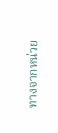ทางจากหน่วย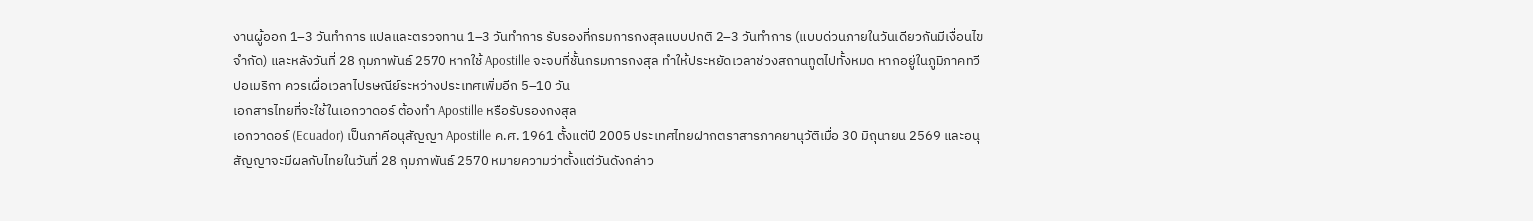งานผู้ออก 1–3 วันทำการ แปลและตรวจทาน 1–3 วันทำการ รับรองที่กรมการกงสุลแบบปกติ 2–3 วันทำการ (แบบด่วนภายในวันเดียวกันมีเงื่อนไขจำกัด) และหลังวันที่ 28 กุมภาพันธ์ 2570 หากใช้ Apostille จะจบที่ชั้นกรมการกงสุล ทำให้ประหยัดเวลาช่วงสถานทูตไปทั้งหมด หากอยู่ในภูมิภาคทวีปอเมริกา ควรเผื่อเวลาไปรษณีย์ระหว่างประเทศเพิ่มอีก 5–10 วัน
เอกสารไทยที่จะใช้ในเอกวาดอร์ ต้องทำ Apostille หรือรับรองกงสุล
เอกวาดอร์ (Ecuador) เป็นภาคีอนุสัญญา Apostille ค.ศ. 1961 ตั้งแต่ปี 2005 ประเทศไทยฝากตราสารภาคยานุวัติเมื่อ 30 มิถุนายน 2569 และอนุสัญญาจะมีผลกับไทยในวันที่ 28 กุมภาพันธ์ 2570 หมายความว่าตั้งแต่วันดังกล่าว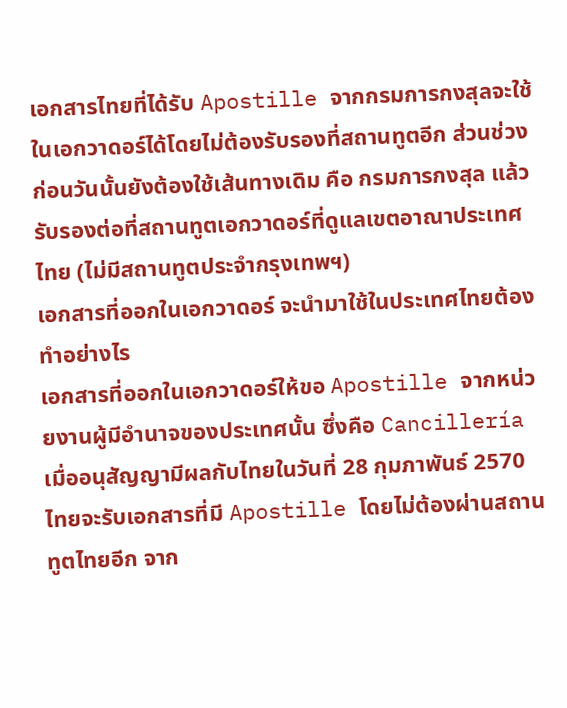เอกสารไทยที่ได้รับ Apostille จากกรมการกงสุลจะใช้ในเอกวาดอร์ได้โดยไม่ต้องรับรองที่สถานทูตอีก ส่วนช่วงก่อนวันนั้นยังต้องใช้เส้นทางเดิม คือ กรมการกงสุล แล้วรับรองต่อที่สถานทูตเอกวาดอร์ที่ดูแลเขตอาณาประเทศไทย (ไม่มีสถานทูตประจำกรุงเทพฯ)
เอกสารที่ออกในเอกวาดอร์ จะนำมาใช้ในประเทศไทยต้องทำอย่างไร
เอกสารที่ออกในเอกวาดอร์ให้ขอ Apostille จากหน่วยงานผู้มีอำนาจของประเทศนั้น ซึ่งคือ Cancillería เมื่ออนุสัญญามีผลกับไทยในวันที่ 28 กุมภาพันธ์ 2570 ไทยจะรับเอกสารที่มี Apostille โดยไม่ต้องผ่านสถานทูตไทยอีก จาก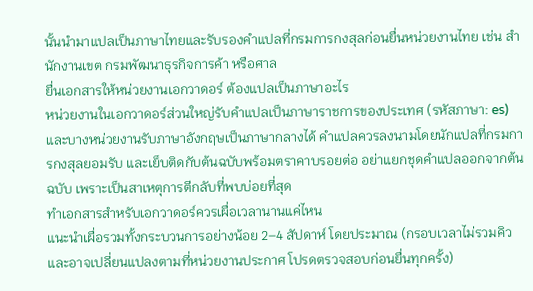นั้นนำมาแปลเป็นภาษาไทยและรับรองคำแปลที่กรมการกงสุลก่อนยื่นหน่วยงานไทย เช่น สำนักงานเขต กรมพัฒนาธุรกิจการค้า หรือศาล
ยื่นเอกสารให้หน่วยงานเอกวาดอร์ ต้องแปลเป็นภาษาอะไร
หน่วยงานในเอกวาดอร์ส่วนใหญ่รับคำแปลเป็นภาษาราชการของประเทศ (รหัสภาษา: es) และบางหน่วยงานรับภาษาอังกฤษเป็นภาษากลางได้ คำแปลควรลงนามโดยนักแปลที่กรมการกงสุลยอมรับ และเย็บติดกับต้นฉบับพร้อมตราคาบรอยต่อ อย่าแยกชุดคำแปลออกจากต้นฉบับ เพราะเป็นสาเหตุการตีกลับที่พบบ่อยที่สุด
ทำเอกสารสำหรับเอกวาดอร์ควรเผื่อเวลานานแค่ไหน
แนะนำเผื่อรวมทั้งกระบวนการอย่างน้อย 2–4 สัปดาห์ โดยประมาณ (กรอบเวลาไม่รวมคิว และอาจเปลี่ยนแปลงตามที่หน่วยงานประกาศ โปรดตรวจสอบก่อนยื่นทุกครั้ง)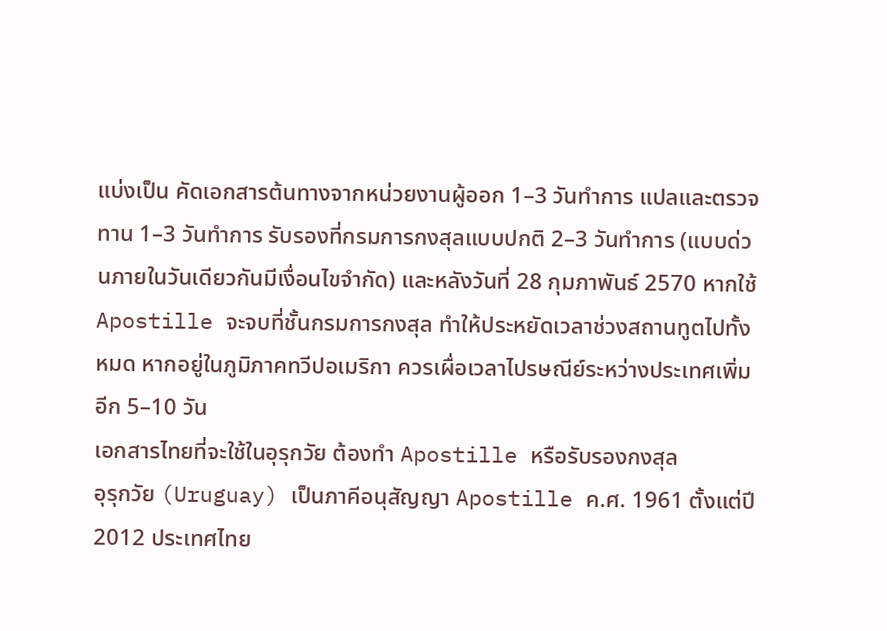แบ่งเป็น คัดเอกสารต้นทางจากหน่วยงานผู้ออก 1–3 วันทำการ แปลและตรวจทาน 1–3 วันทำการ รับรองที่กรมการกงสุลแบบปกติ 2–3 วันทำการ (แบบด่วนภายในวันเดียวกันมีเงื่อนไขจำกัด) และหลังวันที่ 28 กุมภาพันธ์ 2570 หากใช้ Apostille จะจบที่ชั้นกรมการกงสุล ทำให้ประหยัดเวลาช่วงสถานทูตไปทั้งหมด หากอยู่ในภูมิภาคทวีปอเมริกา ควรเผื่อเวลาไปรษณีย์ระหว่างประเทศเพิ่มอีก 5–10 วัน
เอกสารไทยที่จะใช้ในอุรุกวัย ต้องทำ Apostille หรือรับรองกงสุล
อุรุกวัย (Uruguay) เป็นภาคีอนุสัญญา Apostille ค.ศ. 1961 ตั้งแต่ปี 2012 ประเทศไทย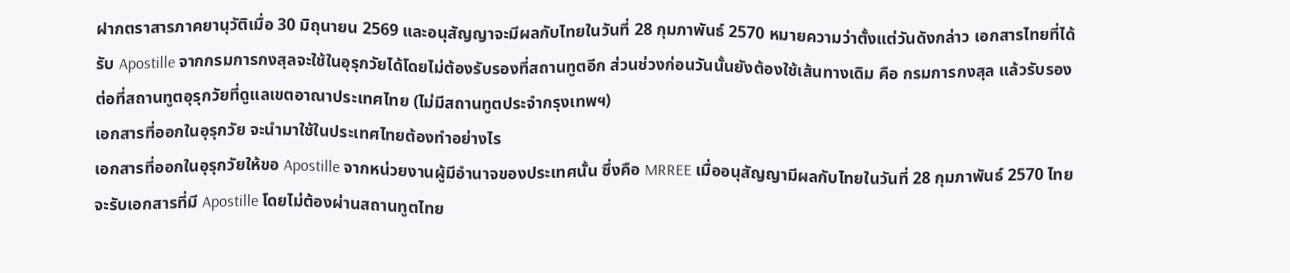ฝากตราสารภาคยานุวัติเมื่อ 30 มิถุนายน 2569 และอนุสัญญาจะมีผลกับไทยในวันที่ 28 กุมภาพันธ์ 2570 หมายความว่าตั้งแต่วันดังกล่าว เอกสารไทยที่ได้รับ Apostille จากกรมการกงสุลจะใช้ในอุรุกวัยได้โดยไม่ต้องรับรองที่สถานทูตอีก ส่วนช่วงก่อนวันนั้นยังต้องใช้เส้นทางเดิม คือ กรมการกงสุล แล้วรับรองต่อที่สถานทูตอุรุกวัยที่ดูแลเขตอาณาประเทศไทย (ไม่มีสถานทูตประจำกรุงเทพฯ)
เอกสารที่ออกในอุรุกวัย จะนำมาใช้ในประเทศไทยต้องทำอย่างไร
เอกสารที่ออกในอุรุกวัยให้ขอ Apostille จากหน่วยงานผู้มีอำนาจของประเทศนั้น ซึ่งคือ MRREE เมื่ออนุสัญญามีผลกับไทยในวันที่ 28 กุมภาพันธ์ 2570 ไทยจะรับเอกสารที่มี Apostille โดยไม่ต้องผ่านสถานทูตไทย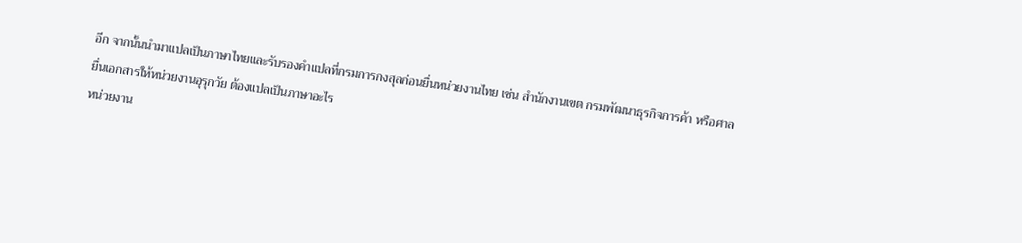อีก จากนั้นนำมาแปลเป็นภาษาไทยและรับรองคำแปลที่กรมการกงสุลก่อนยื่นหน่วยงานไทย เช่น สำนักงานเขต กรมพัฒนาธุรกิจการค้า หรือศาล
ยื่นเอกสารให้หน่วยงานอุรุกวัย ต้องแปลเป็นภาษาอะไร
หน่วยงาน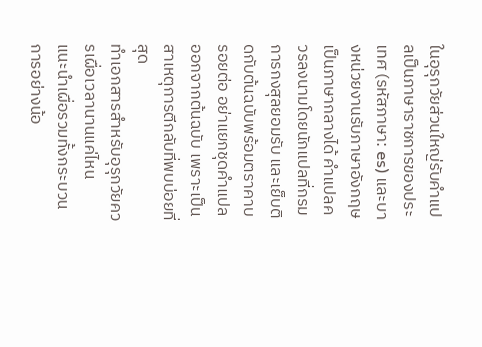ในอุรุกวัยส่วนใหญ่รับคำแปลเป็นภาษาราชการของประเทศ (รหัสภาษา: es) และบางหน่วยงานรับภาษาอังกฤษเป็นภาษากลางได้ คำแปลควรลงนามโดยนักแปลที่กรมการกงสุลยอมรับ และเย็บติดกับต้นฉบับพร้อมตราคาบรอยต่อ อย่าแยกชุดคำแปลออกจากต้นฉบับ เพราะเป็นสาเหตุการตีกลับที่พบบ่อยที่สุด
ทำเอกสารสำหรับอุรุกวัยควรเผื่อเวลานานแค่ไหน
แนะนำเผื่อรวมทั้งกระบวนการอย่างน้อ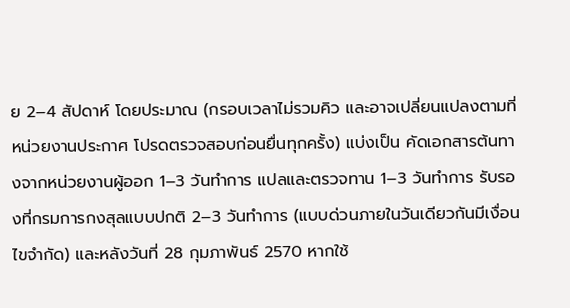ย 2–4 สัปดาห์ โดยประมาณ (กรอบเวลาไม่รวมคิว และอาจเปลี่ยนแปลงตามที่หน่วยงานประกาศ โปรดตรวจสอบก่อนยื่นทุกครั้ง) แบ่งเป็น คัดเอกสารต้นทางจากหน่วยงานผู้ออก 1–3 วันทำการ แปลและตรวจทาน 1–3 วันทำการ รับรองที่กรมการกงสุลแบบปกติ 2–3 วันทำการ (แบบด่วนภายในวันเดียวกันมีเงื่อนไขจำกัด) และหลังวันที่ 28 กุมภาพันธ์ 2570 หากใช้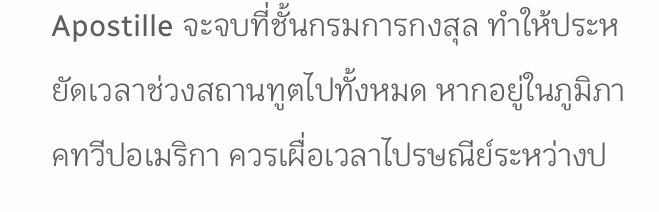Apostille จะจบที่ชั้นกรมการกงสุล ทำให้ประหยัดเวลาช่วงสถานทูตไปทั้งหมด หากอยู่ในภูมิภาคทวีปอเมริกา ควรเผื่อเวลาไปรษณีย์ระหว่างป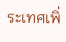ระเทศเพิ่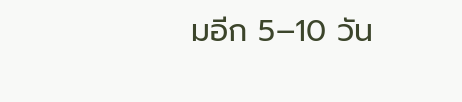มอีก 5–10 วัน